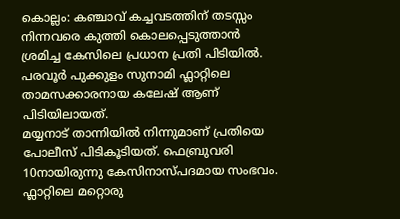കൊല്ലം: കഞ്ചാവ് കച്ചവടത്തിന് തടസ്സം നിന്നവരെ കുത്തി കൊലപ്പെടുത്താൻ ശ്രമിച്ച കേസിലെ പ്രധാന പ്രതി പിടിയിൽ. പരവൂർ പുക്കുളം സുനാമി ഫ്ലാറ്റിലെ താമസക്കാരനായ കലേഷ് ആണ് പിടിയിലായത്.
മയ്യനാട് താന്നിയിൽ നിന്നുമാണ് പ്രതിയെ പോലീസ് പിടികൂടിയത്. ഫെബ്രുവരി 10നായിരുന്നു കേസിനാസ്പദമായ സംഭവം.
ഫ്ലാറ്റിലെ മറ്റൊരു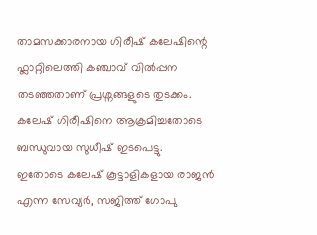താമസക്കാരനായ ഗിരീഷ് കലേഷിന്റെ ഫ്ലാറ്റിലെത്തി കഞ്ചാവ് വിൽപ്പന തടഞ്ഞതാണ് പ്രശ്നങ്ങളുടെ തുടക്കം. കലേഷ് ഗിരീഷിനെ ആക്രമിച്ചതോടെ ബന്ധുവായ സുധീഷ് ഇടപെട്ടു.
ഇതോടെ കലേഷ് കൂട്ടാളികളായ രാജൻ എന്ന സേവ്യർ, സജിത്ത് ഗോപു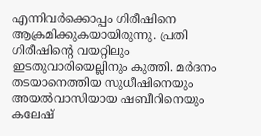എന്നിവർക്കൊപ്പം ഗിരീഷിനെ ആക്രമിക്കുകയായിരുന്നു. പ്രതി ഗിരീഷിന്റെ വയറ്റിലും ഇടതുവാരിയെല്ലിനും കുത്തി. മർദനം തടയാനെത്തിയ സുധീഷിനെയും അയൽവാസിയായ ഷബീറിനെയും കലേഷ്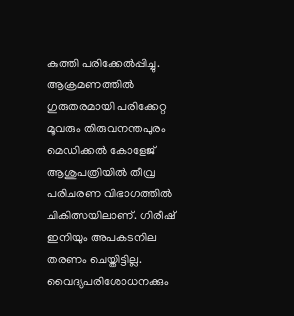കുത്തി പരിക്കേൽപ്പിച്ചു.
ആക്രമണത്തിൽ ഗുരുതരമായി പരിക്കേറ്റ മൂവരും തിരുവനന്തപുരം മെഡിക്കൽ കോളേജ് ആശുപത്രിയിൽ തീവ്ര പരിചരണ വിഭാഗത്തിൽ ചികിത്സയിലാണ്. ഗിരീഷ് ഇനിയും അപകടനില തരണം ചെയ്തിട്ടില്ല.
വൈദ്യപരിശോധനക്കും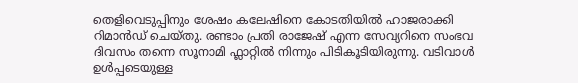തെളിവെടുപ്പിനും ശേഷം കലേഷിനെ കോടതിയിൽ ഹാജരാക്കി റിമാൻഡ് ചെയ്തു. രണ്ടാം പ്രതി രാജേഷ് എന്ന സേവ്യറിനെ സംഭവ ദിവസം തന്നെ സൂനാമി ഫ്ലാറ്റിൽ നിന്നും പിടികൂടിയിരുന്നു. വടിവാൾ ഉൾപ്പടെയുള്ള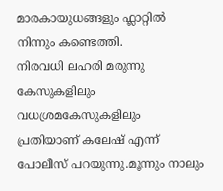മാരകായുധങ്ങളും ഫ്ലാറ്റിൽ നിന്നും കണ്ടെത്തി.
നിരവധി ലഹരി മരുന്നു കേസുകളിലും വധശ്രമകേസുകളിലും പ്രതിയാണ് കലേഷ് എന്ന് പോലീസ് പറയുന്നു.മൂന്നും നാലും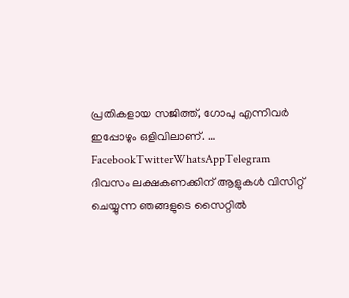പ്രതികളായ സജിത്ത്, ഗോപു എന്നിവർ ഇപ്പോഴും ഒളിവിലാണ്. … FacebookTwitterWhatsAppTelegram
ദിവസം ലക്ഷകണക്കിന് ആളുകൾ വിസിറ്റ് ചെയ്യുന്ന ഞങ്ങളുടെ സൈറ്റിൽ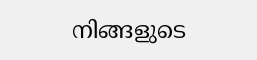നിങ്ങളുടെ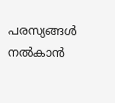പരസ്യങ്ങൾ നൽകാൻ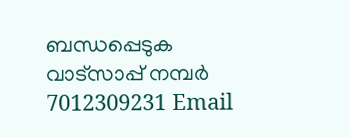ബന്ധപ്പെടുക വാട്സാപ്പ് നമ്പർ 7012309231 Email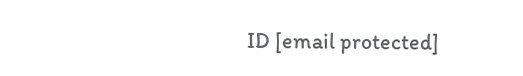ID [email protected]